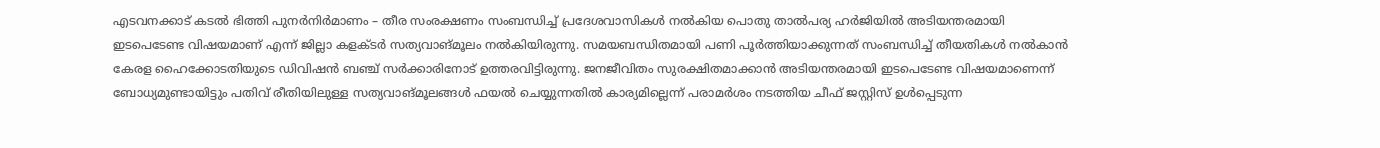എടവനക്കാട് കടൽ ഭിത്തി പുനർനിർമാണം – തീര സംരക്ഷണം സംബന്ധിച്ച് പ്രദേശവാസികൾ നൽകിയ പൊതു താൽപര്യ ഹർജിയിൽ അടിയന്തരമായി ഇടപെടേണ്ട വിഷയമാണ് എന്ന് ജില്ലാ കളക്ടർ സത്യവാങ്മൂലം നൽകിയിരുന്നു. സമയബന്ധിതമായി പണി പൂർത്തിയാക്കുന്നത് സംബന്ധിച്ച് തീയതികൾ നൽകാൻ കേരള ഹൈക്കോടതിയുടെ ഡിവിഷൻ ബഞ്ച് സർക്കാരിനോട് ഉത്തരവിട്ടിരുന്നു. ജനജീവിതം സുരക്ഷിതമാക്കാൻ അടിയന്തരമായി ഇടപെടേണ്ട വിഷയമാണെന്ന് ബോധ്യമുണ്ടായിട്ടും പതിവ് രീതിയിലുള്ള സത്യവാങ്മൂലങ്ങൾ ഫയൽ ചെയ്യുന്നതിൽ കാര്യമില്ലെന്ന് പരാമർശം നടത്തിയ ചീഫ് ജസ്റ്റിസ് ഉൾപ്പെടുന്ന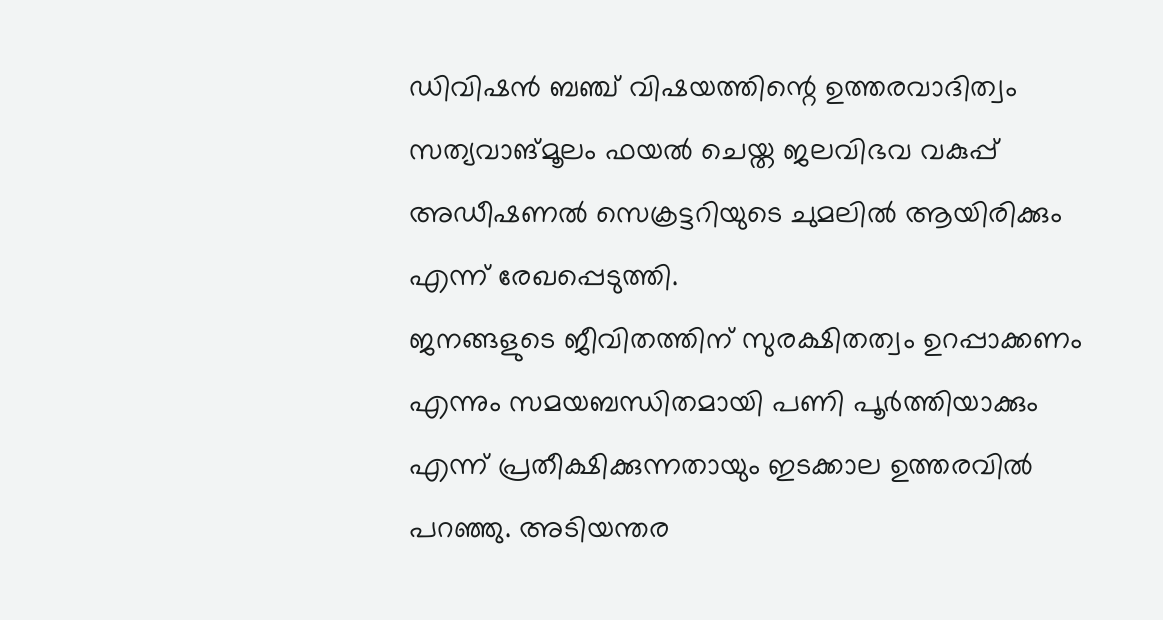ഡിവിഷൻ ബഞ്ച് വിഷയത്തിന്റെ ഉത്തരവാദിത്വം സത്യവാങ്മൂലം ഫയൽ ചെയ്ത ജലവിഭവ വകുപ്പ് അഡീഷണൽ സെക്രട്ടറിയുടെ ചുമലിൽ ആയിരിക്കും എന്ന് രേഖപ്പെടുത്തി.
ജനങ്ങളുടെ ജീവിതത്തിന് സുരക്ഷിതത്വം ഉറപ്പാക്കണം എന്നും സമയബന്ധിതമായി പണി പൂർത്തിയാക്കും എന്ന് പ്രതീക്ഷിക്കുന്നതായും ഇടക്കാല ഉത്തരവിൽ പറഞ്ഞു. അടിയന്തര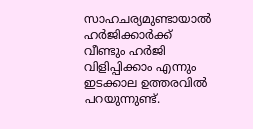സാഹചര്യമുണ്ടായാൽ ഹർജിക്കാർക്ക് വീണ്ടും ഹർജി വിളിപ്പിക്കാം എന്നും ഇടക്കാല ഉത്തരവിൽ പറയുന്നുണ്ട്.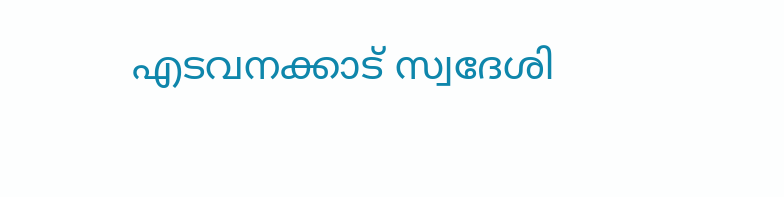എടവനക്കാട് സ്വദേശി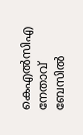കെഎൽസിഎ നേതാവ് ബേസിൽ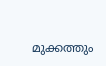മുക്കത്തും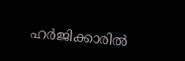ഹർജിക്കാരിൽ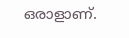ഒരാളാണ്.